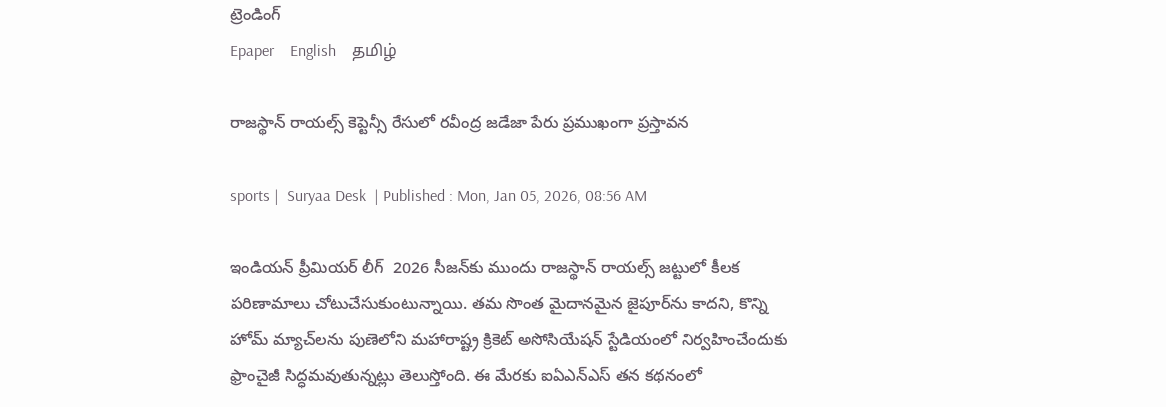ట్రెండింగ్
Epaper    English    தமிழ்

రాజస్థాన్ రాయల్స్ కెప్టెన్సీ రేసులో రవీంద్ర జడేజా పేరు ప్రముఖంగా ప్రస్తావన

sports |  Suryaa Desk  | Published : Mon, Jan 05, 2026, 08:56 AM

ఇండియన్ ప్రీమియర్ లీగ్  2026 సీజన్‌కు ముందు రాజస్థాన్ రాయల్స్ జట్టులో కీలక పరిణామాలు చోటుచేసుకుంటున్నాయి. తమ సొంత మైదానమైన జైపూర్‌ను కాదని, కొన్ని హోమ్ మ్యాచ్‌లను పుణెలోని మహారాష్ట్ర క్రికెట్ అసోసియేషన్ స్టేడియంలో నిర్వహించేందుకు ఫ్రాంచైజీ సిద్ధమవుతున్నట్లు తెలుస్తోంది. ఈ మేరకు ఐఏఎన్ఎస్ తన కథనంలో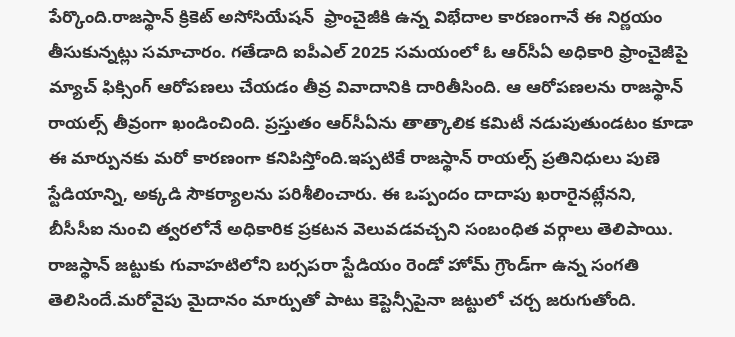పేర్కొంది.రాజస్థాన్ క్రికెట్ అసోసియేషన్  ఫ్రాంచైజీకి ఉన్న విభేదాల కారణంగానే ఈ నిర్ణయం తీసుకున్నట్లు సమాచారం. గతేడాది ఐపీఎల్ 2025 సమయంలో ఓ ఆర్‌సీఏ అధికారి ఫ్రాంచైజీపై మ్యాచ్ ఫిక్సింగ్ ఆరోపణలు చేయడం తీవ్ర వివాదానికి దారితీసింది. ఆ ఆరోపణలను రాజస్థాన్ రాయల్స్ తీవ్రంగా ఖండించింది. ప్రస్తుతం ఆర్‌సీఏను తాత్కాలిక కమిటీ నడుపుతుండటం కూడా ఈ మార్పునకు మరో కారణంగా కనిపిస్తోంది.ఇప్పటికే రాజస్థాన్ రాయల్స్ ప్రతినిధులు పుణె స్టేడియాన్ని, అక్కడి సౌకర్యాలను పరిశీలించారు. ఈ ఒప్పందం దాదాపు ఖరారైనట్లేనని, బీసీసీఐ నుంచి త్వరలోనే అధికారిక ప్రకటన వెలువడవచ్చని సంబంధిత వర్గాలు తెలిపాయి. రాజస్థాన్ జట్టుకు గువాహ‌టిలోని బర్సపరా స్టేడియం రెండో హోమ్ గ్రౌండ్‌గా ఉన్న సంగతి తెలిసిందే.మరోవైపు మైదానం మార్పుతో పాటు కెప్టెన్సీపైనా జట్టులో చర్చ జరుగుతోంది.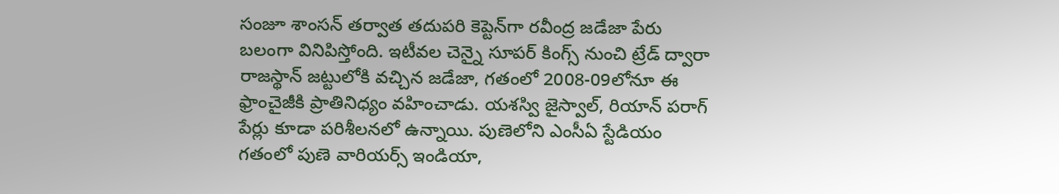సంజూ శాంసన్ తర్వాత తదుపరి కెప్టెన్‌గా రవీంద్ర జడేజా పేరు బలంగా వినిపిస్తోంది. ఇటీవల చెన్నై సూపర్ కింగ్స్ నుంచి ట్రేడ్ ద్వారా రాజస్థాన్ జట్టులోకి వచ్చిన జడేజా, గతంలో 2008-09లోనూ ఈ ఫ్రాంచైజీకి ప్రాతినిధ్యం వహించాడు. యశస్వి జైస్వాల్, రియాన్ పరాగ్ పేర్లు కూడా పరిశీలనలో ఉన్నాయి. పుణెలోని ఎంసీఏ స్టేడియం గతంలో పుణె వారియర్స్ ఇండియా,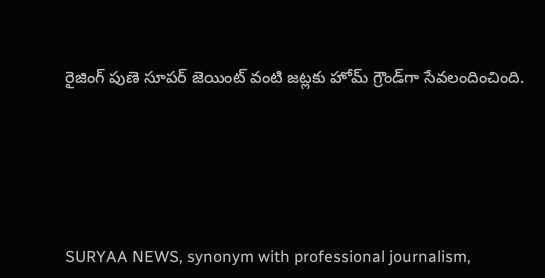రైజింగ్ పుణె సూపర్ జెయింట్ వంటి జట్లకు హోమ్ గ్రౌండ్‌గా సేవలందించింది.






SURYAA NEWS, synonym with professional journalism,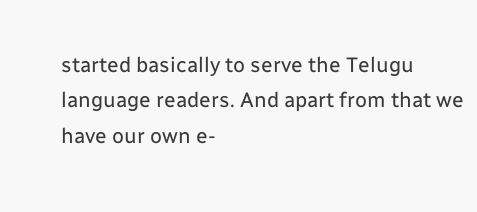started basically to serve the Telugu language readers. And apart from that we have our own e-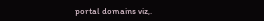portal domains viz,.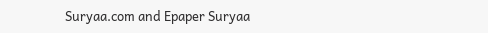Suryaa.com and Epaper Suryaa